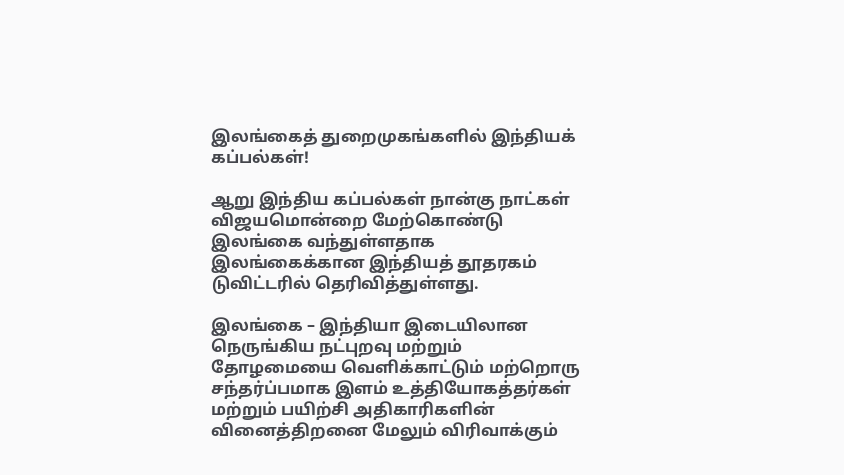இலங்கைத் துறைமுகங்களில் இந்தியக் கப்பல்கள்!

ஆறு இந்திய கப்பல்கள் நான்கு நாட்கள் விஜயமொன்றை மேற்கொண்டு இலங்கை வந்துள்ளதாக இலங்கைக்கான இந்தியத் தூதரகம் டுவிட்டரில் தெரிவித்துள்ளது.

இலங்கை – இந்தியா இடையிலான நெருங்கிய நட்புறவு மற்றும் தோழமையை வெளிக்காட்டும் மற்றொரு சந்தர்ப்பமாக இளம் உத்தியோகத்தர்கள் மற்றும் பயிற்சி அதிகாரிகளின் வினைத்திறனை மேலும் விரிவாக்கும்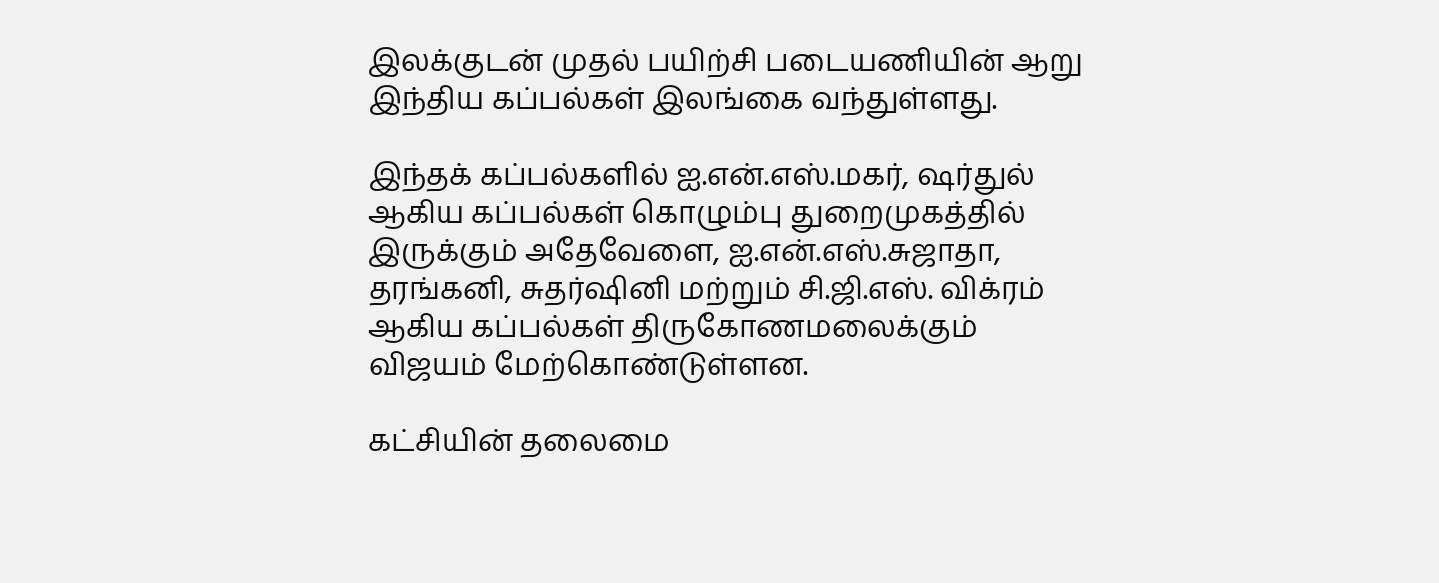இலக்குடன் முதல் பயிற்சி படையணியின் ஆறு இந்திய கப்பல்கள் இலங்கை வந்துள்ளது.

இந்தக் கப்பல்களில் ஐ.என்.எஸ்.மகர், ஷர்துல் ஆகிய கப்பல்கள் கொழும்பு துறைமுகத்தில் இருக்கும் அதேவேளை, ஐ.என்.எஸ்.சுஜாதா, தரங்கனி, சுதர்ஷினி மற்றும் சி.ஜி.எஸ். விக்ரம் ஆகிய கப்பல்கள் திருகோணமலைக்கும் விஜயம் மேற்கொண்டுள்ளன.

கட்சியின் தலைமை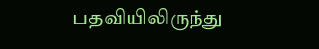பதவியிலிருந்து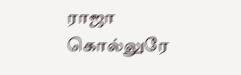ராஜா கொல்லுரே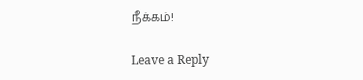நீக்கம்!

Leave a Reply